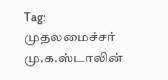Tag: முதலமைச்சர் மு.க.ஸ்டாலின்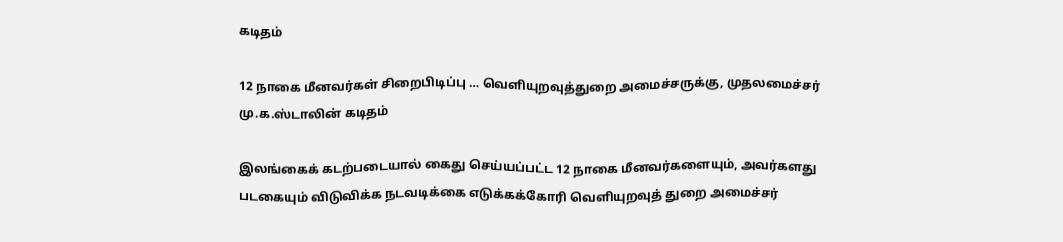கடிதம்

12 நாகை மீனவர்கள் சிறைபிடிப்பு … வெளியுறவுத்துறை அமைச்சருக்கு, முதலமைச்சர் மு.க.ஸ்டாலின் கடிதம்

இலங்கைக் கடற்படையால் கைது செய்யப்பட்ட 12 நாகை மீனவர்களையும், அவர்களது படகையும் விடுவிக்க நடவடிக்கை எடுக்கக்கோரி வெளியுறவுத் துறை அமைச்சர்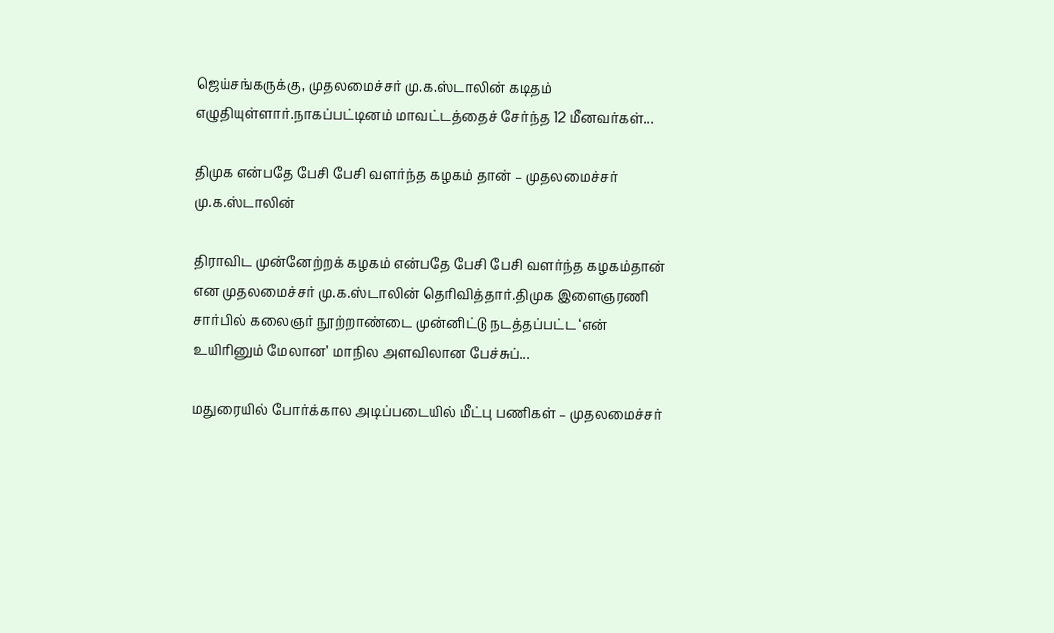ஜெய்சங்கருக்கு, முதலமைச்சர் மு.க.ஸ்டாலின் கடிதம் எழுதியுள்ளார்.நாகப்பட்டினம் மாவட்டத்தைச் சேர்ந்த 12 மீனவர்கள்...

திமுக என்பதே பேசி பேசி வளர்ந்த கழகம் தான் – முதலமைச்சர் மு.க.ஸ்டாலின்

திராவிட முன்னேற்றக் கழகம் என்பதே பேசி பேசி வளர்ந்த கழகம்தான் என முதலமைச்சர் மு.க.ஸ்டாலின் தெரிவித்தார்.திமுக இளைஞரணி சார்பில் கலைஞர் நூற்றாண்டை முன்னிட்டு நடத்தப்பட்ட ‘என் உயிரினும் மேலான’ மாநில அளவிலான பேச்சுப்...

மதுரையில் போர்க்கால அடிப்படையில் மீட்பு பணிகள் – முதலமைச்சர்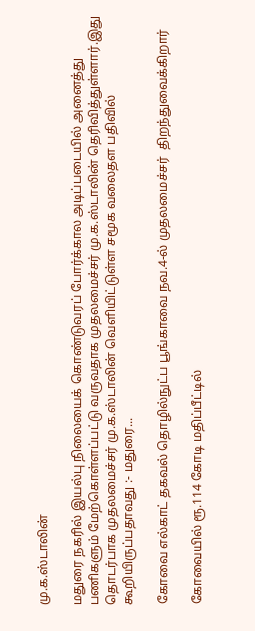மு.க.ஸ்டாலின்

மதுரை நகரில் இயல்பு நிலையைக் கொண்டுவரப் போர்க்கால அடிப்படையில் அனைத்து பணிகளும் மேற்கொள்ளப்பட்டு வருவதாக முதலமைச்சர் மு.க.ஸ்டாலின் தெரிவித்துள்ளார்.இது தொடர்பாக முதலமைச்சர் மு.க.ஸ்டாலின் வெளியிட்டுள்ள சமூக வலைதள பதிவில் கூறியிருப்பதாவது :- மதுரை...

கோவை எல்காட் தகவல் தொழில்நுட்ப பூங்காவை நவ.4-ல் முதலமைச்சர்  திறந்துவைக்கிறார்

கோவையில் ரூ.114 கோடி மதிப்பீட்டில்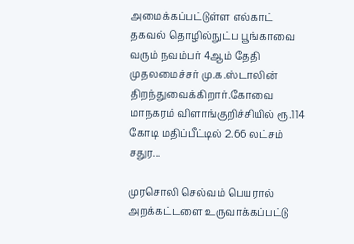அமைக்கப்பட்டுள்ள எல்காட் தகவல் தொழில்நுட்ப பூங்காவை வரும் நவம்பர் 4ஆம் தேதி முதலமைச்சர் மு.க.ஸ்டாலின் திறந்துவைக்கிறார்.கோவை மாநகரம் விளாங்குறிச்சியில் ரூ.114 கோடி மதிப்பீட்டில் 2.66 லட்சம் சதுர...

முரசொலி செல்வம் பெயரால் அறக்கட்டளை உருவாக்கப்பட்டு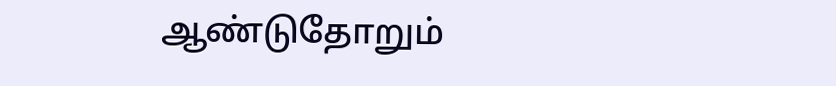ஆண்டுதோறும்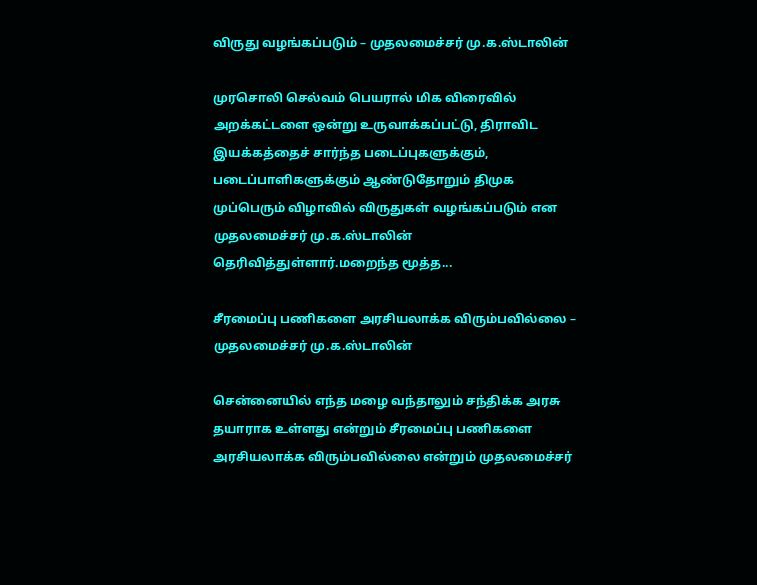விருது வழங்கப்படும் – முதலமைச்சர் மு.க.ஸ்டாலின்

முரசொலி செல்வம் பெயரால் மிக விரைவில் அறக்கட்டளை ஒன்று உருவாக்கப்பட்டு, திராவிட இயக்கத்தைச் சார்ந்த படைப்புகளுக்கும், படைப்பாளிகளுக்கும் ஆண்டுதோறும் திமுக முப்பெரும் விழாவில் விருதுகள் வழங்கப்படும் என முதலமைச்சர் மு.க.ஸ்டாலின் தெரிவித்துள்ளார்.மறைந்த மூத்த...

சீரமைப்பு பணிகளை அரசியலாக்க விரும்பவில்லை – முதலமைச்சர் மு.க.ஸ்டாலின்

சென்னையில் எந்த மழை வந்தாலும் சந்திக்க அரசு தயாராக உள்ளது என்றும் சீரமைப்பு பணிகளை அரசியலாக்க விரும்பவில்லை என்றும் முதலமைச்சர்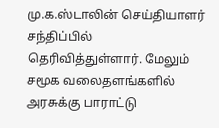மு.க.ஸ்டாலின் செய்தியாளர் சந்திப்பில் தெரிவித்துள்ளார். மேலும் சமூக வலைதளங்களில் அரசுக்கு பாராட்டு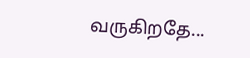வருகிறதே...